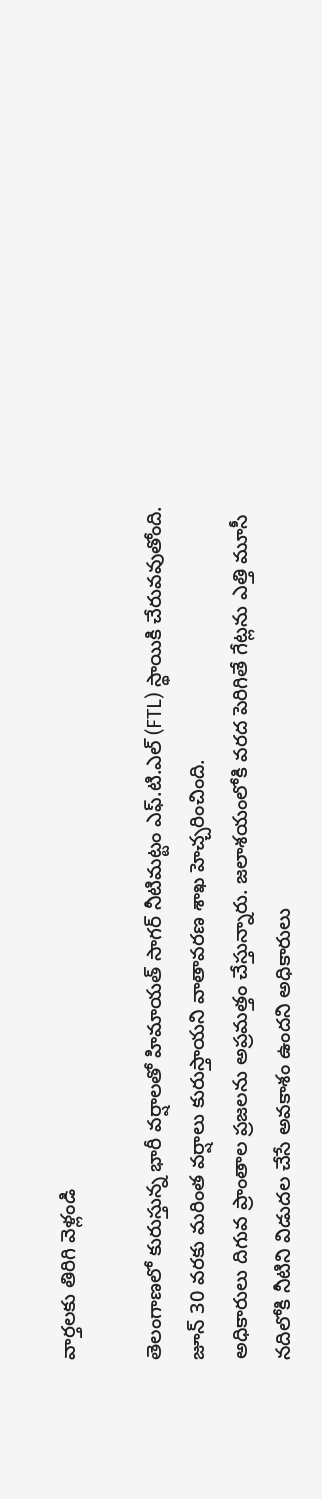వార్తలకు తిరిగి వెళ్లండి

తెలంగాణలో కురుస్తున్న భారీ వర్షాలతో హిమాయత్ సాగర్ నీటిమట్టం ఎఫ్.టి.ఎల్ (FTL) స్థాయికి చేరువవుతోంది. జూన్ 30 వరకు మరింత వర్షాలు కురుస్తాయని వాతావరణ శాఖ హెచ్చరించింది.
అధికారులు దిగువ ప్రాంతాల ప్రజలను అప్రమత్తం చేస్తున్నారు. జలాశయంలోకి వరద పెరిగితే గేట్లను ఎత్తి మూసీ నదిలోకి నీటిని విడుదల చేసే అవకాశం ఉందని అధికారులు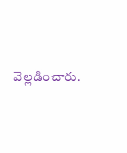వెల్లడించారు.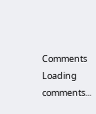Comments
Loading comments...